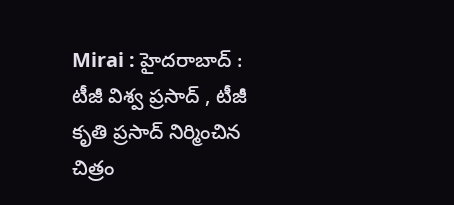Mirai : హైదరాబాద్ : టీజీ విశ్వ ప్రసాద్ , టీజీ కృతి ప్రసాద్ నిర్మించిన చిత్రం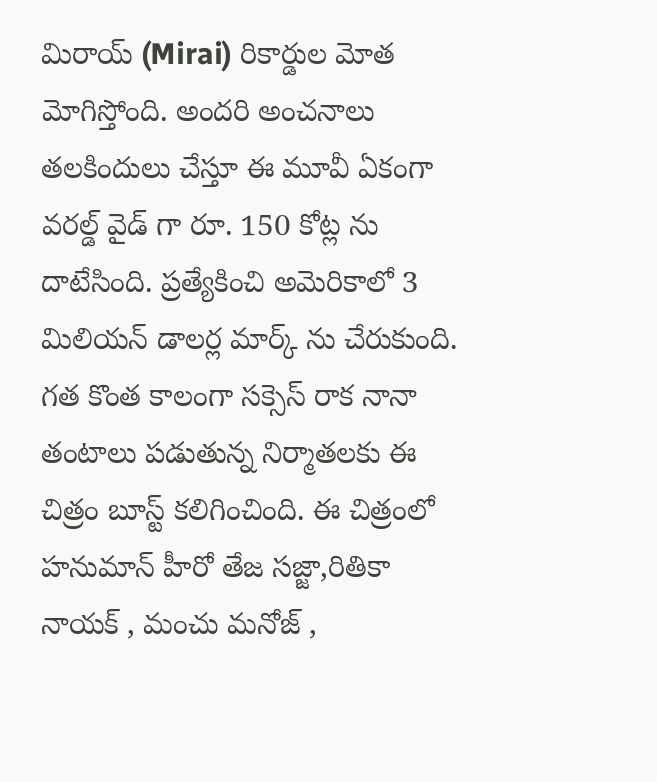మిరాయ్ (Mirai) రికార్డుల మోత మోగిస్తోంది. అందరి అంచనాలు తలకిందులు చేస్తూ ఈ మూవీ ఏకంగా వరల్డ్ వైడ్ గా రూ. 150 కోట్ల ను దాటేసింది. ప్రత్యేకించి అమెరికాలో 3 మిలియన్ డాలర్ల మార్క్ ను చేరుకుంది. గత కొంత కాలంగా సక్సెస్ రాక నానా తంటాలు పడుతున్న నిర్మాతలకు ఈ చిత్రం బూస్ట్ కలిగించింది. ఈ చిత్రంలో హనుమాన్ హీరో తేజ సజ్జా,రితికా నాయక్ , మంచు మనోజ్ ,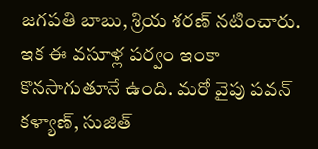జగపతి బాబు, శ్రియ శరణ్ నటించారు. ఇక ఈ వసూళ్ల పర్వం ఇంకా కొనసాగుతూనే ఉంది. మరో వైపు పవన్ కళ్యాణ్, సుజిత్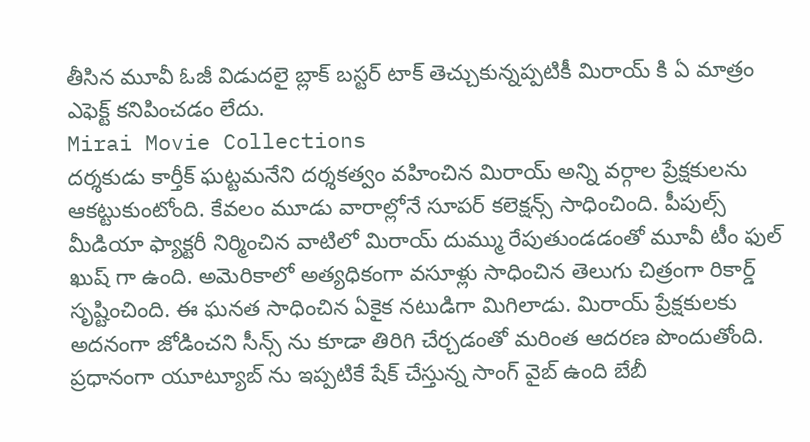తీసిన మూవీ ఓజీ విడుదలై బ్లాక్ బస్టర్ టాక్ తెచ్చుకున్నప్పటికీ మిరాయ్ కి ఏ మాత్రం ఎఫెక్ట్ కనిపించడం లేదు.
Mirai Movie Collections
దర్శకుడు కార్తీక్ ఘట్టమనేని దర్శకత్వం వహించిన మిరాయ్ అన్ని వర్గాల ప్రేక్షకులను ఆకట్టుకుంటోంది. కేవలం మూడు వారాల్లోనే సూపర్ కలెక్షన్స్ సాధించింది. పీపుల్స్ మీడియా ఫ్యాక్టరీ నిర్మించిన వాటిలో మిరాయ్ దుమ్ము రేపుతుండడంతో మూవీ టీం ఫుల్ ఖుష్ గా ఉంది. అమెరికాలో అత్యధికంగా వసూళ్లు సాధించిన తెలుగు చిత్రంగా రికార్డ్ సృష్టించింది. ఈ ఘనత సాధించిన ఏకైక నటుడిగా మిగిలాడు. మిరాయ్ ప్రేక్షకులకు అదనంగా జోడించని సీన్స్ ను కూడా తిరిగి చేర్చడంతో మరింత ఆదరణ పొందుతోంది. ప్రధానంగా యూట్యూబ్ ను ఇప్పటికే షేక్ చేస్తున్న సాంగ్ వైబ్ ఉంది బేబీ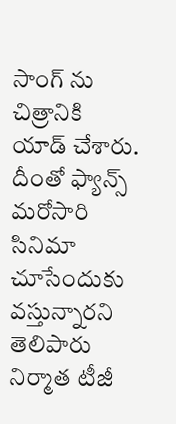సాంగ్ ను చిత్రానికి యాడ్ చేశారు. దీంతో ఫ్యాన్స్ మరోసారి సినిమా చూసేందుకు వస్తున్నారని తెలిపారు నిర్మాత టీజీ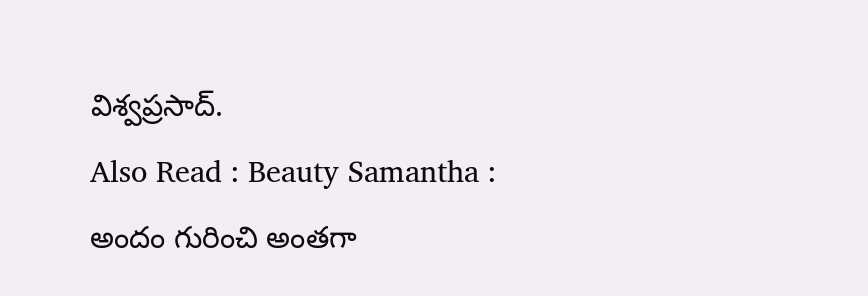విశ్వప్రసాద్.
Also Read : Beauty Samantha : అందం గురించి అంతగా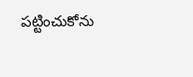పట్టించుకోను